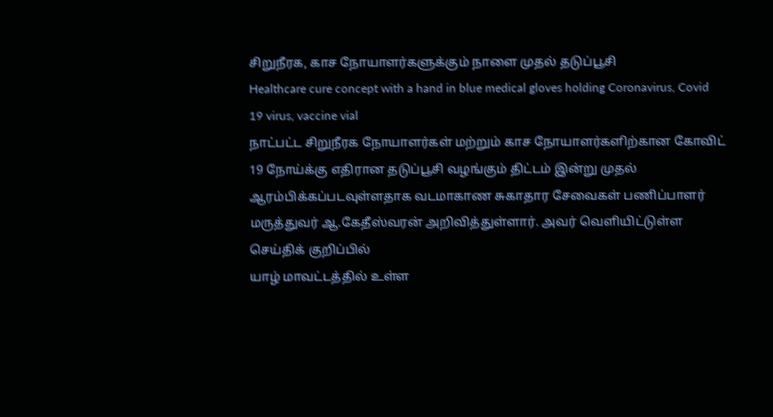சிறுநீரக, காச நோயாளர்களுக்கும் நாளை முதல் தடுப்பூசி
Healthcare cure concept with a hand in blue medical gloves holding Coronavirus, Covid 19 virus, vaccine vial
நாட்பட்ட சிறுநீரக நோயாளர்கள் மற்றும் காச நோயாளர்களிற்கான கோவிட் 19 நோய்க்கு எதிரான தடுப்பூசி வழங்கும் திட்டம் இன்று முதல் ஆரம்பிக்கப்படவுள்ளதாக வடமாகாண சுகாதார சேவைகள் பணிப்பாளர் மருத்துவர் ஆ.கேதீஸ்வரன் அறிவித்துள்ளார். அவர் வெளியிட்டுள்ள செய்திக் குறிப்பில்
யாழ் மாவட்டத்தில் உள்ள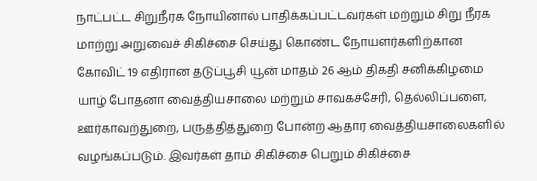நாட்பட்ட சிறுநீரக நோயினால் பாதிக்கப்பட்டவர்கள் மற்றும் சிறு நீரக மாற்று அறுவைச் சிகிச்சை செய்து கொண்ட நோயளர்களிற்கான கோவிட் 19 எதிரான தடுப்பூசி யூன் மாதம் 26 ஆம் திகதி சனிக்கிழமை யாழ் போதனா வைத்தியசாலை மற்றும் சாவகச்சேரி, தெல்லிப்பளை, ஊர்காவற்துறை, பருத்தித்துறை போன்ற ஆதார வைத்தியசாலைகளில் வழங்கப்படும். இவர்கள் தாம் சிகிச்சை பெறும் சிகிச்சை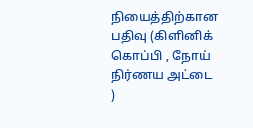நியைத்திற்கான பதிவு (கிளினிக் கொப்பி , நோய் நிர்ணய அட்டை )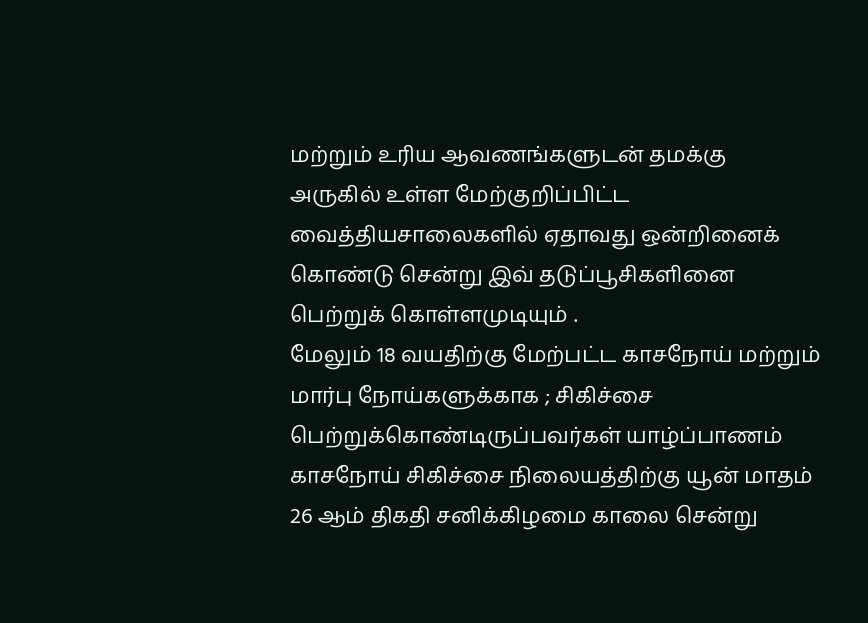மற்றும் உரிய ஆவணங்களுடன் தமக்கு அருகில் உள்ள மேற்குறிப்பிட்ட வைத்தியசாலைகளில் ஏதாவது ஒன்றினைக் கொண்டு சென்று இவ் தடுப்பூசிகளினை பெற்றுக் கொள்ளமுடியும் .
மேலும் 18 வயதிற்கு மேற்பட்ட காசநோய் மற்றும் மார்பு நோய்களுக்காக ; சிகிச்சை பெற்றுக்கொண்டிருப்பவர்கள் யாழ்ப்பாணம் காசநோய் சிகிச்சை நிலையத்திற்கு யூன் மாதம் 26 ஆம் திகதி சனிக்கிழமை காலை சென்று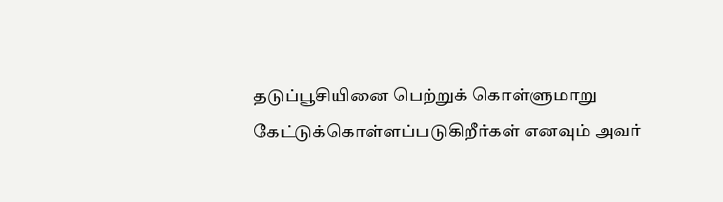தடுப்பூசியினை பெற்றுக் கொள்ளுமாறு கேட்டுக்கொள்ளப்படுகிறீர்கள் எனவும் அவர்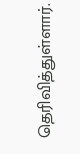தெரிவித்துள்ளார்.